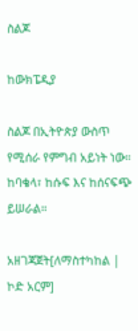ስልጆ

ከውክፔዲያ

ስልጆ በኢትዮጵያ ውስጥ የሚሰራ የምግብ አይነት ነው። ከባቄላ፣ ከሱፍ እና ከሰናፍጭ ይሠራል።

አዘገጃጀት[ለማስተካከል | ኮድ አርም]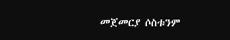መጀመርያ ሶስቱንም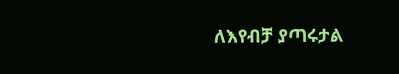ለእየብቻ ያጣሩታል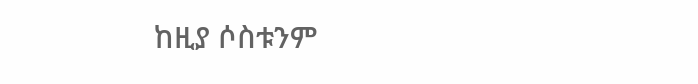ከዚያ ሶስቱንም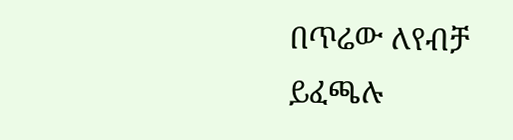በጥሬው ለየብቻ ይፈጫሉ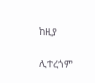ከዚያ

ሊተረጎም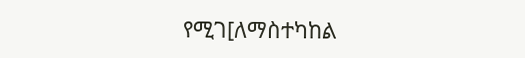የሚገ[ለማስተካከል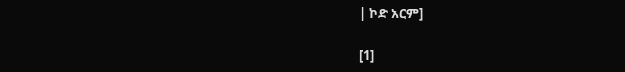| ኮድ አርም]

[1]